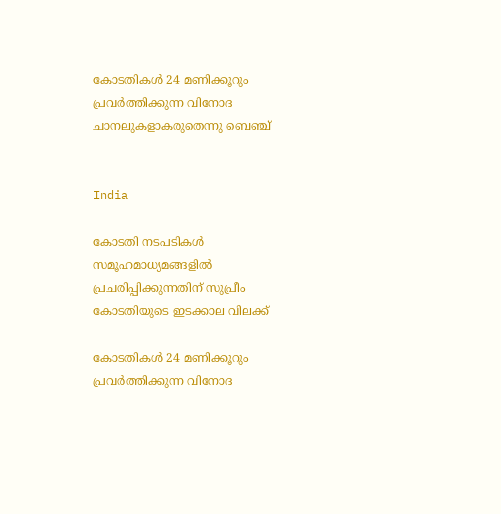കോടതികൾ 24 മണിക്കൂറും പ്രവർത്തിക്കുന്ന വിനോദ ചാനലുകളാകരുതെന്നു ബെഞ്ച്


India

കോടതി നടപടികള്‍ സമൂഹമാധ്യമങ്ങളില്‍ പ്രചരിപ്പിക്കുന്നതിന് സുപ്രീം കോടതിയുടെ ഇടക്കാല വിലക്ക്

കോടതികൾ 24 മണിക്കൂറും പ്രവർത്തിക്കുന്ന വിനോദ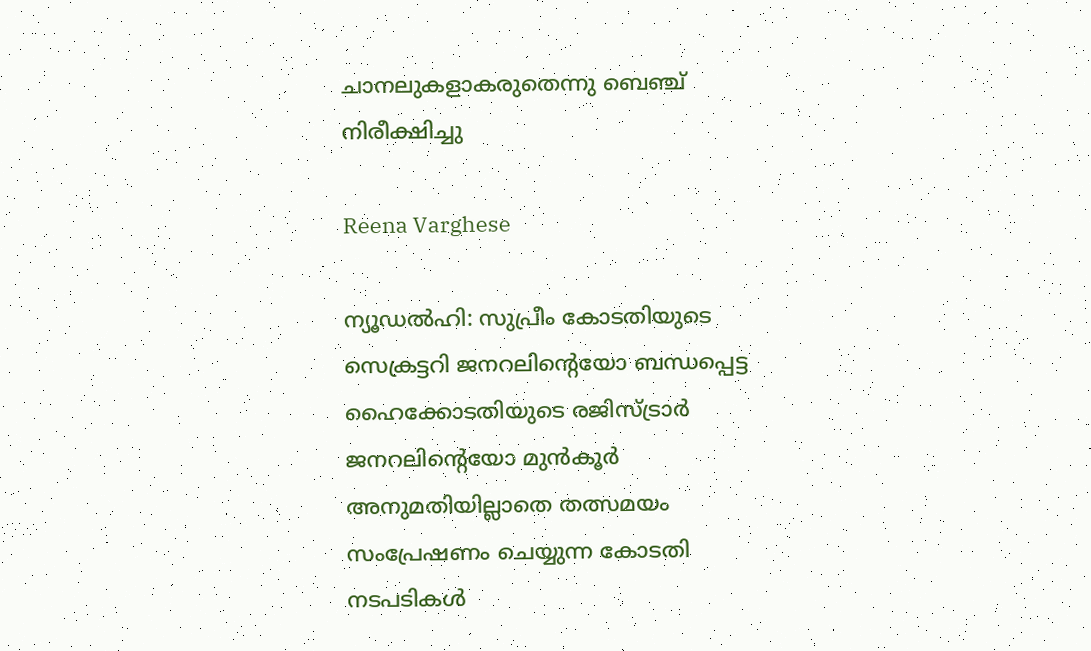ചാനലുകളാകരുതെന്നു ബെഞ്ച് നിരീക്ഷിച്ചു

Reena Varghese

ന്യൂഡല്‍ഹി: സുപ്രീം കോടതിയുടെ സെക്രട്ടറി ജനറലിന്‍റെയോ ബന്ധപ്പെട്ട ഹൈക്കോടതിയുടെ രജിസ്ട്രാര്‍ ജനറലിന്‍റെയോ മുന്‍കൂര്‍ അനുമതിയില്ലാതെ തത്സമയം സംപ്രേഷണം ചെയ്യുന്ന കോടതി നടപടികള്‍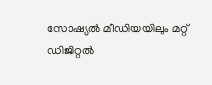സോഷ്യല്‍ മീഡിയയിലും മറ്റ് ഡിജിറ്റല്‍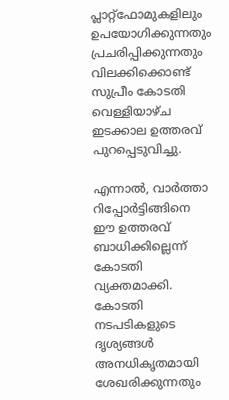പ്ലാറ്റ്ഫോമുകളിലും ഉപയോഗിക്കുന്നതും പ്രചരിപ്പിക്കുന്നതും വിലക്കിക്കൊണ്ട് സുപ്രീം കോടതി വെള്ളിയാഴ്ച ഇടക്കാല ഉത്തരവ് പുറപ്പെടുവിച്ചു.

എന്നാല്‍, വാര്‍ത്താ റിപ്പോര്‍ട്ടിങ്ങിനെ ഈ ഉത്തരവ് ബാധിക്കില്ലെന്ന് കോടതി വ്യക്തമാക്കി. കോടതി നടപടികളുടെ ദൃശ്യങ്ങള്‍ അനധികൃതമായി ശേഖരിക്കുന്നതും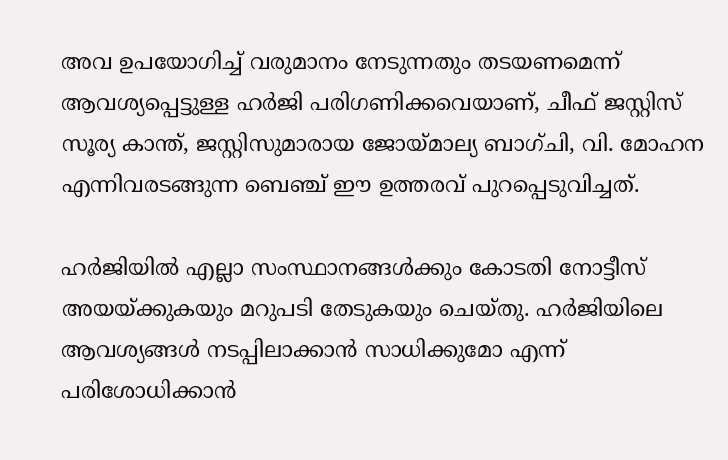അവ ഉപയോഗിച്ച് വരുമാനം നേടുന്നതും തടയണമെന്ന് ആവശ്യപ്പെട്ടുള്ള ഹര്‍ജി പരിഗണിക്കവെയാണ്, ചീഫ് ജസ്റ്റിസ് സൂര്യ കാന്ത്, ജസ്റ്റിസുമാരായ ജോയ്മാല്യ ബാഗ്ചി, വി. മോഹന എന്നിവരടങ്ങുന്ന ബെഞ്ച് ഈ ഉത്തരവ് പുറപ്പെടുവിച്ചത്.

ഹര്‍ജിയില്‍ എല്ലാ സംസ്ഥാനങ്ങള്‍ക്കും കോടതി നോട്ടീസ് അയയ്ക്കുകയും മറുപടി തേടുകയും ചെയ്തു. ഹര്‍ജിയിലെ ആവശ്യങ്ങള്‍ നടപ്പിലാക്കാന്‍ സാധിക്കുമോ എന്ന് പരിശോധിക്കാന്‍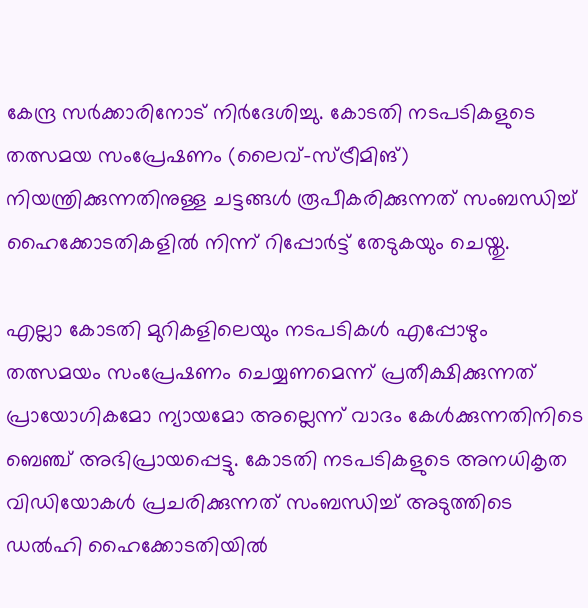കേന്ദ്ര സര്‍ക്കാരിനോട് നിര്‍ദേശിച്ചു. കോടതി നടപടികളുടെ തത്സമയ സംപ്രേഷണം (ലൈവ്-സ്ട്രീമിങ്) നിയന്ത്രിക്കുന്നതിനുള്ള ചട്ടങ്ങള്‍ രൂപീകരിക്കുന്നത് സംബന്ധിച്ച് ഹൈക്കോടതികളില്‍ നിന്ന് റിപ്പോര്‍ട്ട് തേടുകയും ചെയ്തു.

എല്ലാ കോടതി മുറികളിലെയും നടപടികള്‍ എപ്പോഴും തത്സമയം സംപ്രേഷണം ചെയ്യണമെന്ന് പ്രതീക്ഷിക്കുന്നത് പ്രായോഗികമോ ന്യായമോ അല്ലെന്ന് വാദം കേള്‍ക്കുന്നതിനിടെ ബെഞ്ച് അഭിപ്രായപ്പെട്ടു. കോടതി നടപടികളുടെ അനധികൃത വിഡിയോകള്‍ പ്രചരിക്കുന്നത് സംബന്ധിച്ച് അടുത്തിടെ ഡല്‍ഹി ഹൈക്കോടതിയില്‍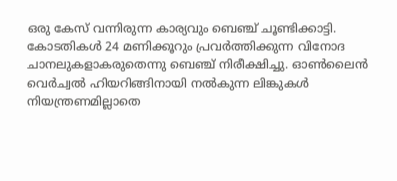ഒരു കേസ് വന്നിരുന്ന കാര്യവും ബെഞ്ച് ചൂണ്ടിക്കാട്ടി. കോടതികൾ 24 മണിക്കൂറും പ്രവർത്തിക്കുന്ന വിനോദ ചാനലുകളാകരുതെന്നു ബെഞ്ച് നിരീക്ഷിച്ചു. ഓൺലൈൻ വെർച്വൽ ഹിയറിങ്ങിനായി നൽകുന്ന ലിങ്കുകൾ നിയന്ത്രണമില്ലാതെ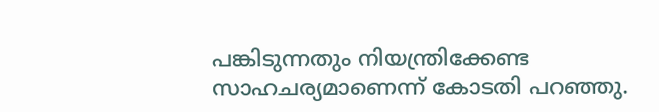പങ്കിടുന്നതും നിയന്ത്രിക്കേണ്ട സാഹചര്യമാണെന്ന് കോടതി പറഞ്ഞു.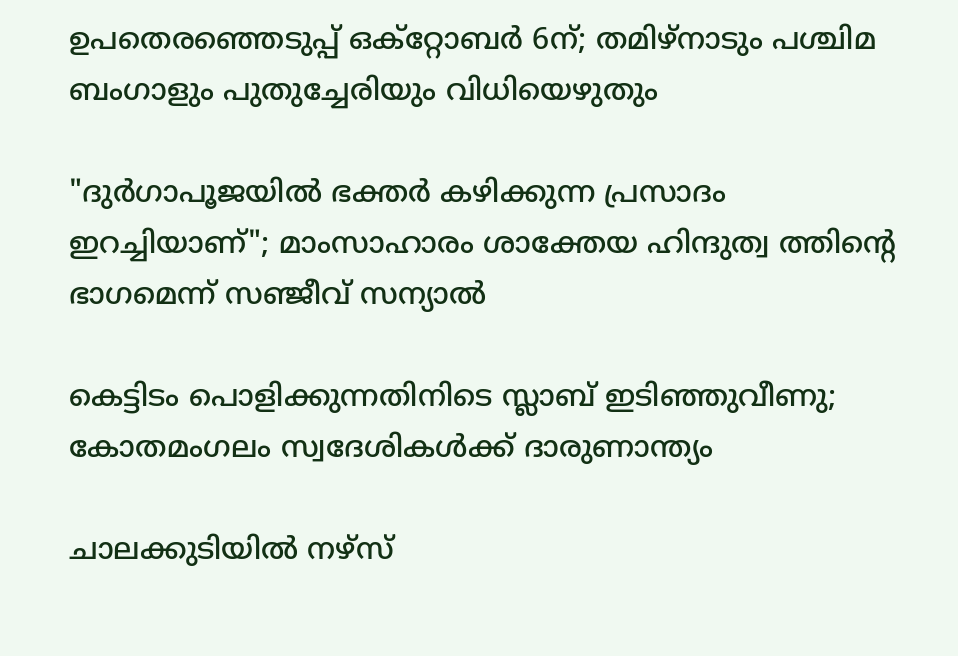ഉപതെരഞ്ഞെടുപ്പ് ഒക്റ്റോബർ 6ന്; തമിഴ്നാടും പശ്ചിമ ബംഗാളും പുതുച്ചേരിയും വിധിയെഴുതും

"ദുർഗാപൂജയിൽ ഭക്തർ കഴിക്കുന്ന പ്രസാദം ഇറച്ചിയാണ്"; മാംസാഹാരം ശാക്തേയ ഹിന്ദുത്വ ത്തിന്‍റെ ഭാഗമെന്ന് സഞ്ജീവ് സന്യാൽ

കെട്ടിടം പൊളിക്കുന്നതിനിടെ സ്ലാബ് ഇടിഞ്ഞുവീണു; കോതമംഗലം സ്വദേശികൾക്ക് ദാരുണാന്ത്യം

ചാലക്കുടിയിൽ നഴ്സ്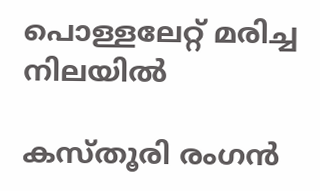പൊള്ളലേറ്റ് മരിച്ച നിലയിൽ

കസ്തൂരി രംഗൻ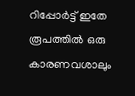റിപ്പോർട്ട് ഇതേ രൂപത്തിൽ ഒരു കാരണവശാലും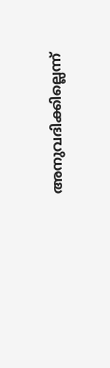അനുവദിക്കില്ലെന്ന്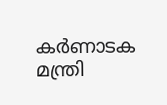കർണാടക മന്ത്രി